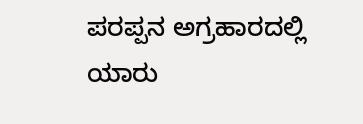ಪರಪ್ಪನ ಅಗ್ರಹಾರದಲ್ಲಿ ಯಾರು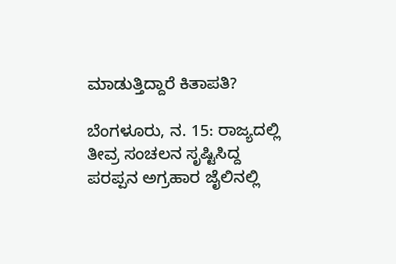ಮಾಡುತ್ತಿದ್ದಾರೆ ಕಿತಾಪತಿ?

ಬೆಂಗಳೂರು, ನ. 15: ರಾಜ್ಯದಲ್ಲಿ ತೀವ್ರ ಸಂಚಲನ ಸೃಷ್ಟಿಸಿದ್ದ ಪರಪ್ಪನ ಅಗ್ರಹಾರ ಜೈಲಿನಲ್ಲಿ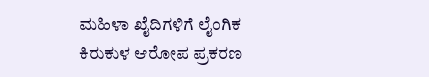ಮಹಿಳಾ ಖೈದಿಗಳಿಗೆ ಲೈಂಗಿಕ ಕಿರುಕುಳ ಆರೋಪ ಪ್ರಕರಣ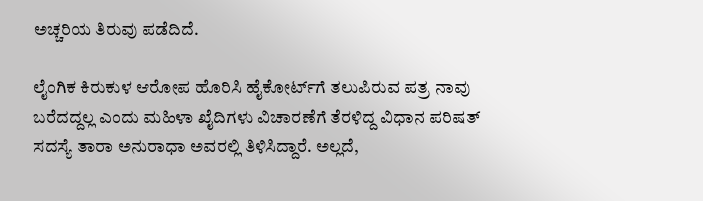ಅಚ್ಚರಿಯ ತಿರುವು ಪಡೆದಿದೆ.

ಲೈಂಗಿಕ ಕಿರುಕುಳ ಆರೋಪ ಹೊರಿಸಿ ಹೈಕೋರ್ಟ್‌ಗೆ ತಲುಪಿರುವ ಪತ್ರ ನಾವು ಬರೆದದ್ದಲ್ಲ ಎಂದು ಮಹಿಳಾ ಖೈದಿಗಳು ವಿಚಾರಣೆಗೆ ತೆರಳಿದ್ದ ವಿಧಾನ ಪರಿಷತ್ ಸದಸ್ಯೆ ತಾರಾ ಅನುರಾಧಾ ಅವರಲ್ಲಿ ತಿಳಿಸಿದ್ದಾರೆ. ಅಲ್ಲದೆ,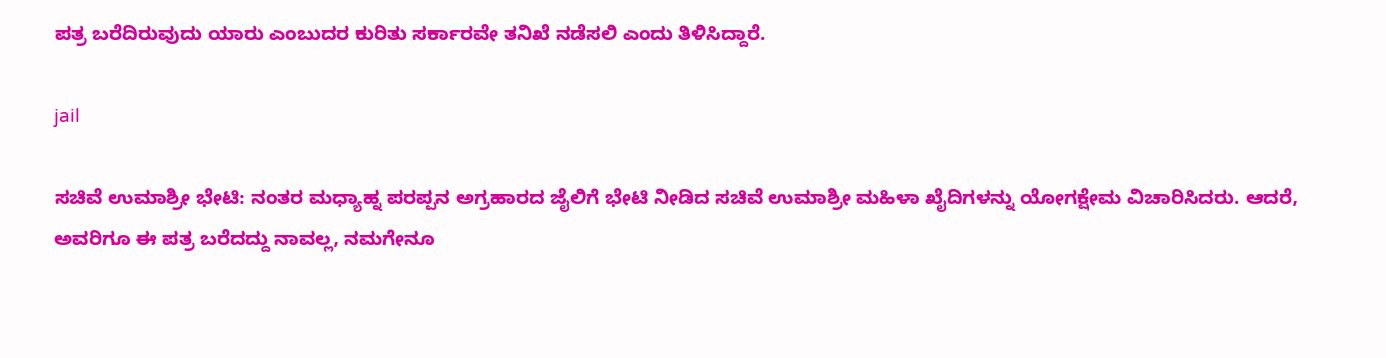ಪತ್ರ ಬರೆದಿರುವುದು ಯಾರು ಎಂಬುದರ ಕುರಿತು ಸರ್ಕಾರವೇ ತನಿಖೆ ನಡೆಸಲಿ ಎಂದು ತಿಳಿಸಿದ್ದಾರೆ.

jail

ಸಚಿವೆ ಉಮಾಶ್ರೀ ಭೇಟಿ: ನಂತರ ಮಧ್ಯಾಹ್ನ ಪರಪ್ಪನ ಅಗ್ರಹಾರದ ಜೈಲಿಗೆ ಭೇಟಿ ನೀಡಿದ ಸಚಿವೆ ಉಮಾಶ್ರೀ ಮಹಿಳಾ ಖೈದಿಗಳನ್ನು ಯೋಗಕ್ಷೇಮ ವಿಚಾರಿಸಿದರು. ಆದರೆ, ಅವರಿಗೂ ಈ ಪತ್ರ ಬರೆದದ್ದು ನಾವಲ್ಲ, ನಮಗೇನೂ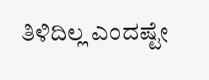ತಿಳಿದಿಲ್ಲ ಎಂದಷ್ಟೇ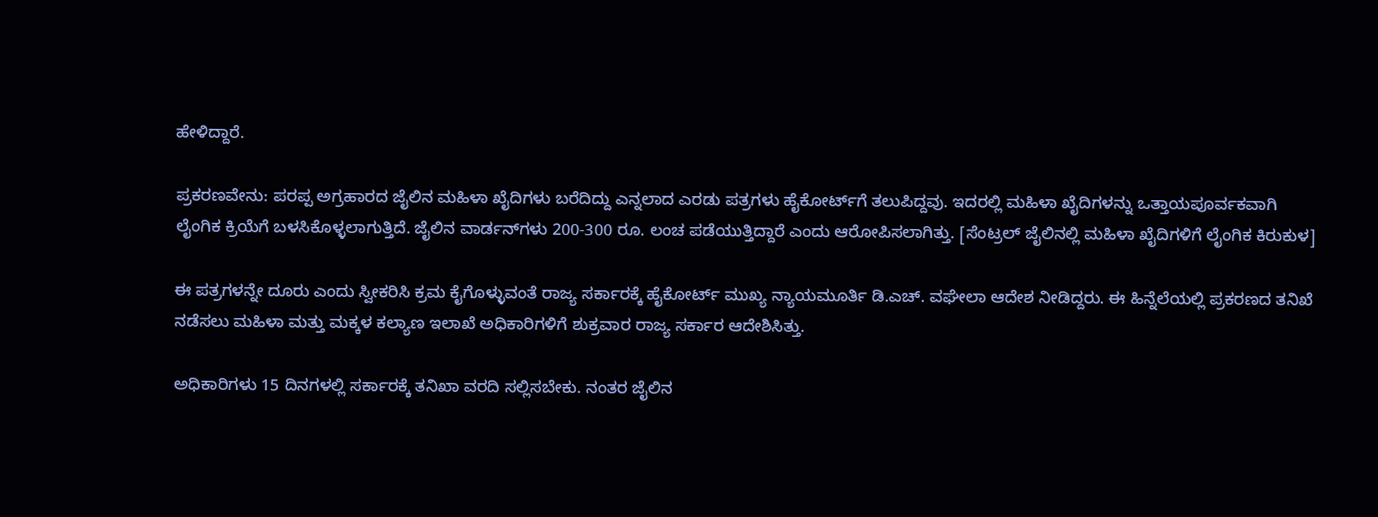ಹೇಳಿದ್ದಾರೆ.

ಪ್ರಕರಣವೇನು: ಪರಪ್ಪ ಅಗ್ರಹಾರದ ಜೈಲಿನ ಮಹಿಳಾ ಖೈದಿಗಳು ಬರೆದಿದ್ದು ಎನ್ನಲಾದ ಎರಡು ಪತ್ರಗಳು ಹೈಕೋರ್ಟ್‌ಗೆ ತಲುಪಿದ್ದವು. ಇದರಲ್ಲಿ ಮಹಿಳಾ ಖೈದಿಗಳನ್ನು ಒತ್ತಾಯಪೂರ್ವಕವಾಗಿ ಲೈಂಗಿಕ ಕ್ರಿಯೆಗೆ ಬಳಸಿಕೊಳ್ಳಲಾಗುತ್ತಿದೆ. ಜೈಲಿನ ವಾರ್ಡನ್‌ಗಳು 200-300 ರೂ. ಲಂಚ ಪಡೆಯುತ್ತಿದ್ದಾರೆ ಎಂದು ಆರೋಪಿಸಲಾಗಿತ್ತು. [ಸೆಂಟ್ರಲ್ ಜೈಲಿನಲ್ಲಿ ಮಹಿಳಾ ಖೈದಿಗಳಿಗೆ ಲೈಂಗಿಕ ಕಿರುಕುಳ]

ಈ ಪತ್ರಗಳನ್ನೇ ದೂರು ಎಂದು ಸ್ವೀಕರಿಸಿ ಕ್ರಮ ಕೈಗೊಳ್ಳುವಂತೆ ರಾಜ್ಯ ಸರ್ಕಾರಕ್ಕೆ ಹೈಕೋರ್ಟ್ ಮುಖ್ಯ ನ್ಯಾಯಮೂರ್ತಿ ಡಿ.ಎಚ್. ವಘೇಲಾ ಆದೇಶ ನೀಡಿದ್ದರು. ಈ ಹಿನ್ನೆಲೆಯಲ್ಲಿ ಪ್ರಕರಣದ ತನಿಖೆ ನಡೆಸಲು ಮಹಿಳಾ ಮತ್ತು ಮಕ್ಕಳ ಕಲ್ಯಾಣ ಇಲಾಖೆ ಅಧಿಕಾರಿಗಳಿಗೆ ಶುಕ್ರವಾರ ರಾಜ್ಯ ಸರ್ಕಾರ ಆದೇಶಿಸಿತ್ತು.

ಅಧಿಕಾರಿಗಳು 15 ದಿನಗಳಲ್ಲಿ ಸರ್ಕಾರಕ್ಕೆ ತನಿಖಾ ವರದಿ ಸಲ್ಲಿಸಬೇಕು. ನಂತರ ಜೈಲಿನ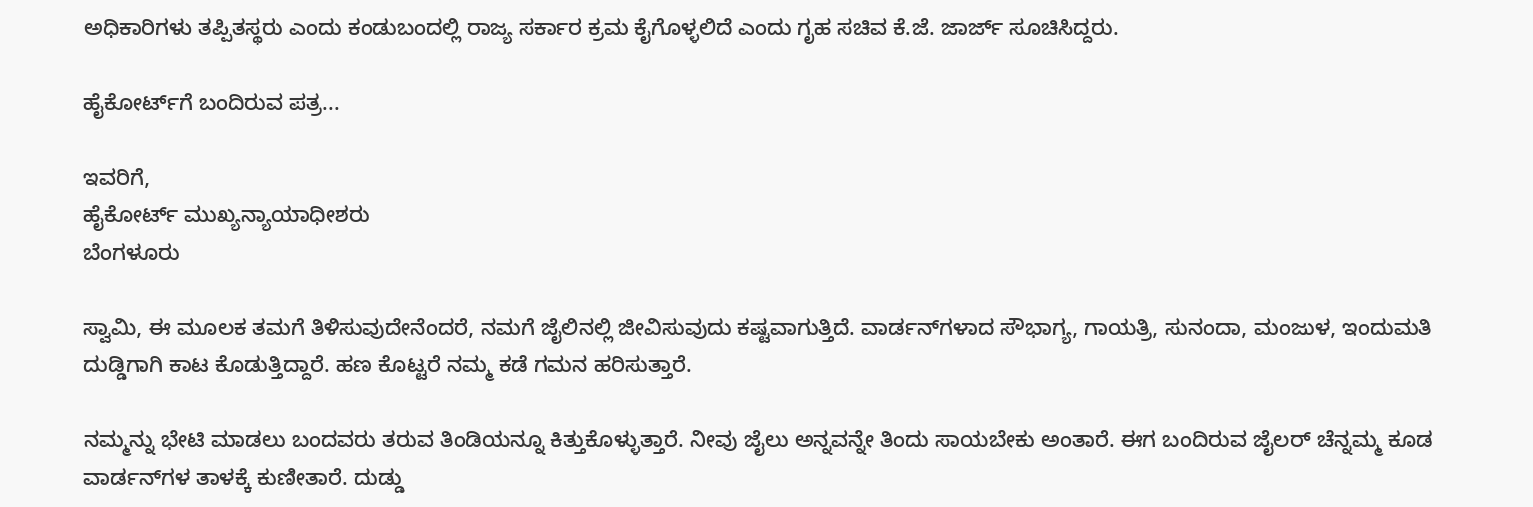ಅಧಿಕಾರಿಗಳು ತಪ್ಪಿತಸ್ಥರು ಎಂದು ಕಂಡುಬಂದಲ್ಲಿ ರಾಜ್ಯ ಸರ್ಕಾರ ಕ್ರಮ ಕೈಗೊಳ್ಳಲಿದೆ ಎಂದು ಗೃಹ ಸಚಿವ ಕೆ.ಜೆ. ಜಾರ್ಜ್ ಸೂಚಿಸಿದ್ದರು.

ಹೈಕೋರ್ಟ್‌ಗೆ ಬಂದಿರುವ ಪತ್ರ...

ಇವರಿಗೆ,
ಹೈಕೋರ್ಟ್ ಮುಖ್ಯನ್ಯಾಯಾಧೀಶರು
ಬೆಂಗಳೂರು

ಸ್ವಾಮಿ, ಈ ಮೂಲಕ ತಮಗೆ ತಿಳಿಸುವುದೇನೆಂದರೆ, ನಮಗೆ ಜೈಲಿನಲ್ಲಿ ಜೀವಿಸುವುದು ಕಷ್ಟವಾಗುತ್ತಿದೆ. ವಾರ್ಡನ್‍ಗಳಾದ ಸೌಭಾಗ್ಯ, ಗಾಯತ್ರಿ, ಸುನಂದಾ, ಮಂಜುಳ, ಇಂದುಮತಿ ದುಡ್ಡಿಗಾಗಿ ಕಾಟ ಕೊಡುತ್ತಿದ್ದಾರೆ. ಹಣ ಕೊಟ್ಟರೆ ನಮ್ಮ ಕಡೆ ಗಮನ ಹರಿಸುತ್ತಾರೆ.

ನಮ್ಮನ್ನು ಭೇಟಿ ಮಾಡಲು ಬಂದವರು ತರುವ ತಿಂಡಿಯನ್ನೂ ಕಿತ್ತುಕೊಳ್ಳುತ್ತಾರೆ. ನೀವು ಜೈಲು ಅನ್ನವನ್ನೇ ತಿಂದು ಸಾಯಬೇಕು ಅಂತಾರೆ. ಈಗ ಬಂದಿರುವ ಜೈಲರ್ ಚೆನ್ನಮ್ಮ ಕೂಡ ವಾರ್ಡನ್‍ಗಳ ತಾಳಕ್ಕೆ ಕುಣೀತಾರೆ. ದುಡ್ಡು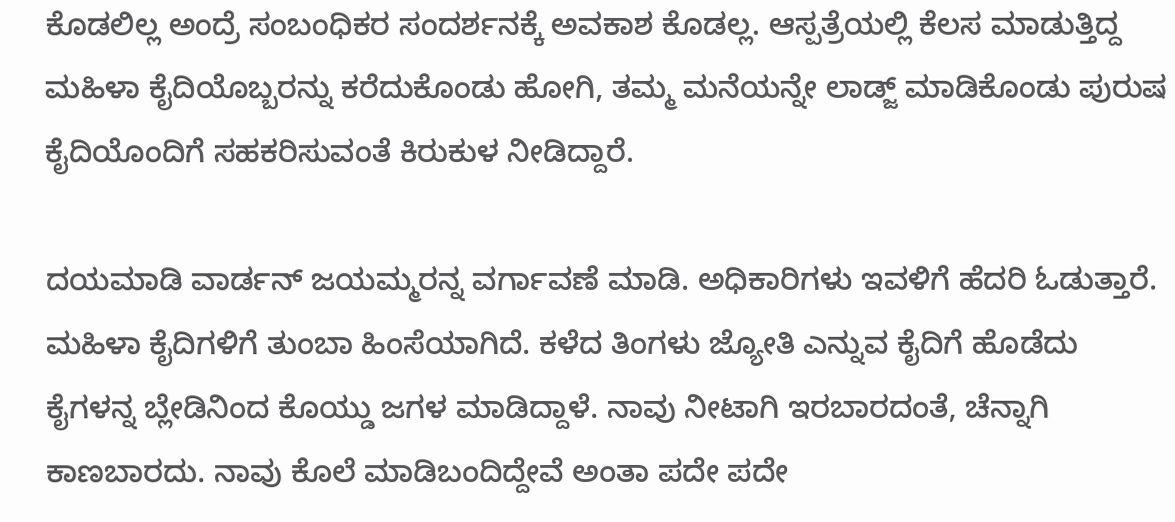ಕೊಡಲಿಲ್ಲ ಅಂದ್ರೆ ಸಂಬಂಧಿಕರ ಸಂದರ್ಶನಕ್ಕೆ ಅವಕಾಶ ಕೊಡಲ್ಲ. ಆಸ್ಪತ್ರೆಯಲ್ಲಿ ಕೆಲಸ ಮಾಡುತ್ತಿದ್ದ ಮಹಿಳಾ ಕೈದಿಯೊಬ್ಬರನ್ನು ಕರೆದುಕೊಂಡು ಹೋಗಿ, ತಮ್ಮ ಮನೆಯನ್ನೇ ಲಾಡ್ಜ್ ಮಾಡಿಕೊಂಡು ಪುರುಷ ಕೈದಿಯೊಂದಿಗೆ ಸಹಕರಿಸುವಂತೆ ಕಿರುಕುಳ ನೀಡಿದ್ದಾರೆ.

ದಯಮಾಡಿ ವಾರ್ಡನ್ ಜಯಮ್ಮರನ್ನ ವರ್ಗಾವಣೆ ಮಾಡಿ. ಅಧಿಕಾರಿಗಳು ಇವಳಿಗೆ ಹೆದರಿ ಓಡುತ್ತಾರೆ. ಮಹಿಳಾ ಕೈದಿಗಳಿಗೆ ತುಂಬಾ ಹಿಂಸೆಯಾಗಿದೆ. ಕಳೆದ ತಿಂಗಳು ಜ್ಯೋತಿ ಎನ್ನುವ ಕೈದಿಗೆ ಹೊಡೆದು ಕೈಗಳನ್ನ ಬ್ಲೇಡಿನಿಂದ ಕೊಯ್ಡು ಜಗಳ ಮಾಡಿದ್ದಾಳೆ. ನಾವು ನೀಟಾಗಿ ಇರಬಾರದಂತೆ, ಚೆನ್ನಾಗಿ ಕಾಣಬಾರದು. ನಾವು ಕೊಲೆ ಮಾಡಿಬಂದಿದ್ದೇವೆ ಅಂತಾ ಪದೇ ಪದೇ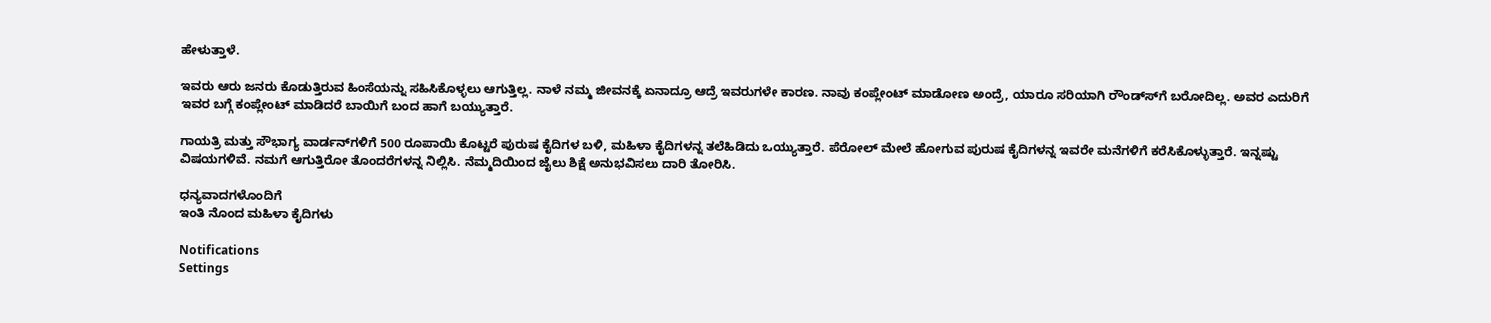ಹೇಳುತ್ತಾಳೆ.

ಇವರು ಆರು ಜನರು ಕೊಡುತ್ತಿರುವ ಹಿಂಸೆಯನ್ನು ಸಹಿಸಿಕೊಳ್ಳಲು ಆಗುತ್ತಿಲ್ಲ. ನಾಳೆ ನಮ್ಮ ಜೀವನಕ್ಕೆ ಏನಾದ್ರೂ ಆದ್ರೆ ಇವರುಗಳೇ ಕಾರಣ. ನಾವು ಕಂಪ್ಲೇಂಟ್ ಮಾಡೋಣ ಅಂದ್ರೆ, ಯಾರೂ ಸರಿಯಾಗಿ ರೌಂಡ್ಸ್‍ಗೆ ಬರೋದಿಲ್ಲ. ಅವರ ಎದುರಿಗೆ ಇವರ ಬಗ್ಗೆ ಕಂಪ್ಲೇಂಟ್ ಮಾಡಿದರೆ ಬಾಯಿಗೆ ಬಂದ ಹಾಗೆ ಬಯ್ಯುತ್ತಾರೆ.

ಗಾಯತ್ರಿ ಮತ್ತು ಸೌಭಾಗ್ಯ ವಾರ್ಡನ್‍ಗಳಿಗೆ 500 ರೂಪಾಯಿ ಕೊಟ್ಟರೆ ಪುರುಷ ಕೈದಿಗಳ ಬಳಿ, ಮಹಿಳಾ ಕೈದಿಗಳನ್ನ ತಲೆಹಿಡಿದು ಒಯ್ಯುತ್ತಾರೆ. ಪೆರೋಲ್ ಮೇಲೆ ಹೋಗುವ ಪುರುಷ ಕೈದಿಗಳನ್ನ ಇವರೇ ಮನೆಗಳಿಗೆ ಕರೆಸಿಕೊಳ್ಳುತ್ತಾರೆ. ಇನ್ನಷ್ಟು ವಿಷಯಗಳಿವೆ. ನಮಗೆ ಆಗುತ್ತಿರೋ ತೊಂದರೆಗಳನ್ನ ನಿಲ್ಲಿಸಿ. ನೆಮ್ಮದಿಯಿಂದ ಜೈಲು ಶಿಕ್ಷೆ ಅನುಭವಿಸಲು ದಾರಿ ತೋರಿಸಿ.

ಧನ್ಯವಾದಗಳೊಂದಿಗೆ
ಇಂತಿ ನೊಂದ ಮಹಿಳಾ ಕೈದಿಗಳು

Notifications
Settings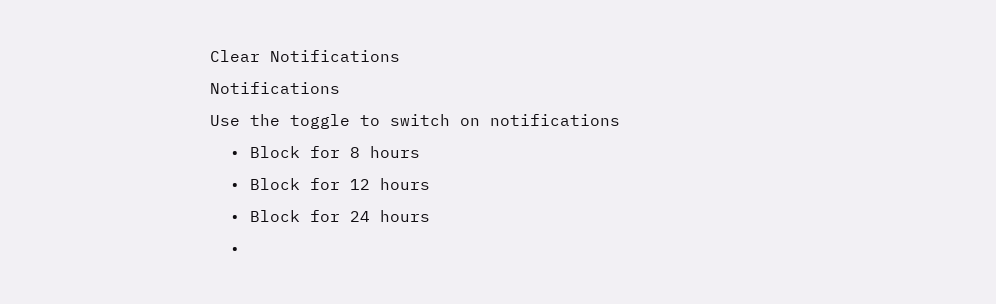Clear Notifications
Notifications
Use the toggle to switch on notifications
  • Block for 8 hours
  • Block for 12 hours
  • Block for 24 hours
  •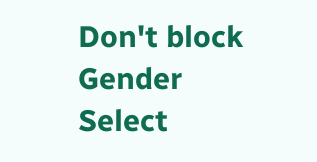Don't block
Gender
Select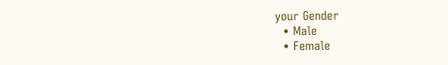your Gender
  • Male
  • Female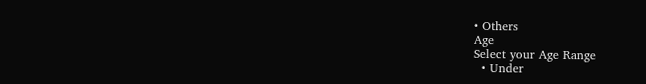• Others
Age
Select your Age Range
  • Under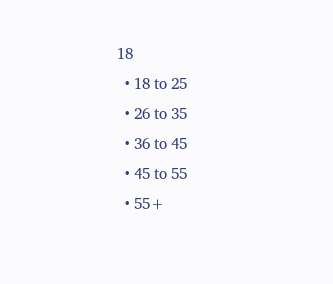18
  • 18 to 25
  • 26 to 35
  • 36 to 45
  • 45 to 55
  • 55+